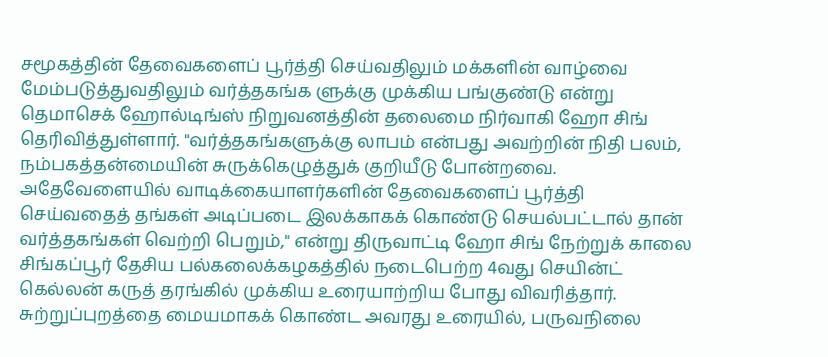சமூகத்தின் தேவைகளைப் பூர்த்தி செய்வதிலும் மக்களின் வாழ்வை மேம்படுத்துவதிலும் வர்த்தகங்க ளுக்கு முக்கிய பங்குண்டு என்று தெமாசெக் ஹோல்டிங்ஸ் நிறுவனத்தின் தலைமை நிர்வாகி ஹோ சிங் தெரிவித்துள்ளார். "வர்த்தகங்களுக்கு லாபம் என்பது அவற்றின் நிதி பலம், நம்பகத்தன்மையின் சுருக்கெழுத்துக் குறியீடு போன்றவை. அதேவேளையில் வாடிக்கையாளர்களின் தேவைகளைப் பூர்த்தி செய்வதைத் தங்கள் அடிப்படை இலக்காகக் கொண்டு செயல்பட்டால் தான் வர்த்தகங்கள் வெற்றி பெறும்," என்று திருவாட்டி ஹோ சிங் நேற்றுக் காலை சிங்கப்பூர் தேசிய பல்கலைக்கழகத்தில் நடைபெற்ற 4வது செயின்ட் கெல்லன் கருத் தரங்கில் முக்கிய உரையாற்றிய போது விவரித்தார்.
சுற்றுப்புறத்தை மையமாகக் கொண்ட அவரது உரையில், பருவநிலை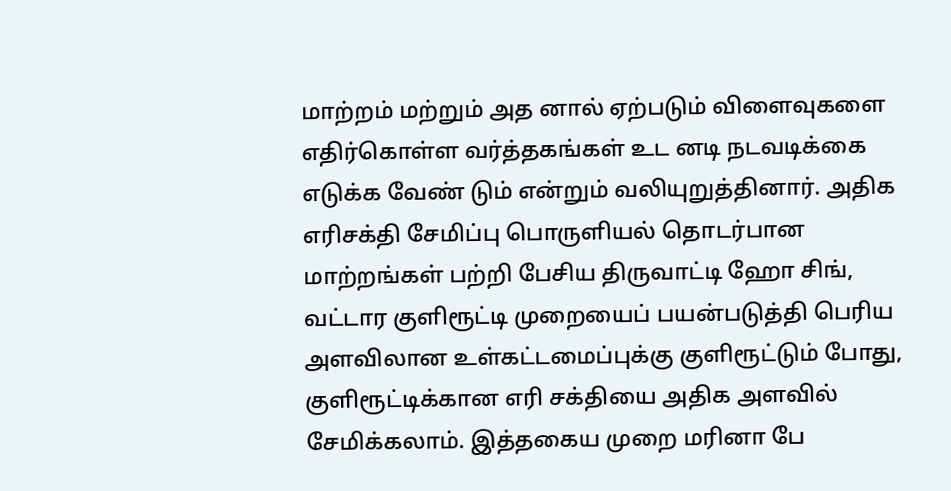மாற்றம் மற்றும் அத னால் ஏற்படும் விளைவுகளை எதிர்கொள்ள வர்த்தகங்கள் உட னடி நடவடிக்கை எடுக்க வேண் டும் என்றும் வலியுறுத்தினார். அதிக எரிசக்தி சேமிப்பு பொருளியல் தொடர்பான மாற்றங்கள் பற்றி பேசிய திருவாட்டி ஹோ சிங், வட்டார குளிரூட்டி முறையைப் பயன்படுத்தி பெரிய அளவிலான உள்கட்டமைப்புக்கு குளிரூட்டும் போது, குளிரூட்டிக்கான எரி சக்தியை அதிக அளவில் சேமிக்கலாம். இத்தகைய முறை மரினா பே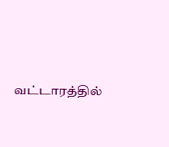வட்டாரத்தில்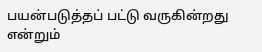பயன்படுத்தப் பட்டு வருகின்றது என்றும்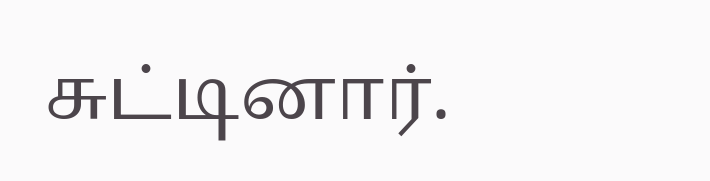சுட்டினார்.